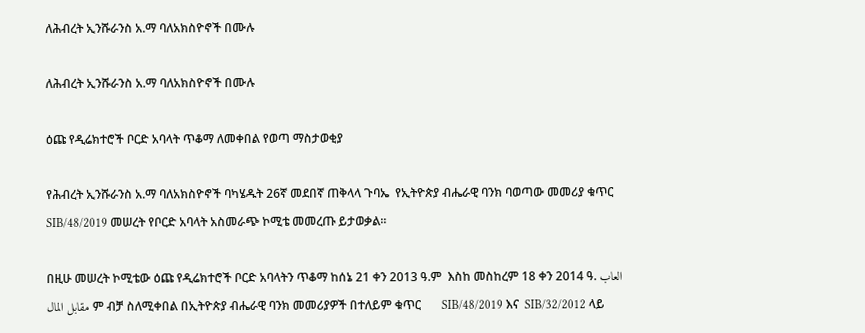ለሕብረት ኢንሹራንስ አ.ማ ባለአክስዮኖች በሙሉ

ለሕብረት ኢንሹራንስ አ.ማ ባለአክስዮኖች በሙሉ

ዕጩ የዲሬክተሮች ቦርድ አባላት ጥቆማ ለመቀበል የወጣ ማስታወቂያ

የሕብረት ኢንሹራንስ አ.ማ ባለአክስዮኖች ባካሄዱት 26ኛ መደበኛ ጠቅላላ ጉባኤ  የኢትዮጵያ ብሔራዊ ባንክ ባወጣው መመሪያ ቁጥር SIB/48/2019 መሠረት የቦርድ አባላት አስመራጭ ኮሚቴ መመረጡ ይታወቃል፡፡

በዚሁ መሠረት ኮሚቴው ዕጩ የዲሬክተሮች ቦርድ አባላትን ጥቆማ ከሰኔ 21 ቀን 2013 ዓ.ም  እስከ መስከረም 18 ቀን 2014 ዓ. العاب مقابل المال ም ብቻ ስለሚቀበል በኢትዮጵያ ብሔራዊ ባንክ መመሪያዎች በተለይም ቁጥር       SIB/48/2019 እና  SIB/32/2012 ላይ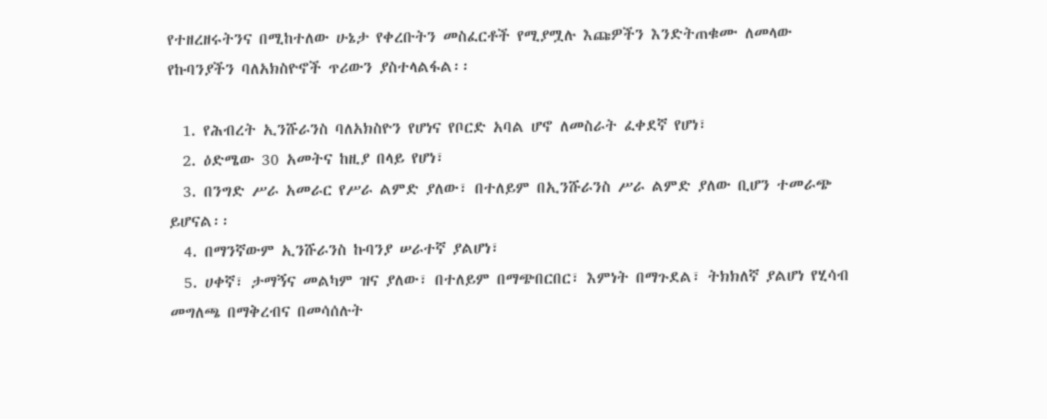የተዘረዘሩትንና በሚከተለው ሁኔታ የቀረቡትን መስፈርቶች የሚያሟሉ እጩዎችን እንድትጠቁሙ ለመላው የኩባንያችን ባለአክስዮኖች ጥሪውን ያስተላልፋል፡፡

  1. የሕብረት ኢንሹራንስ ባለአክስዮን የሆነና የቦርድ አባል ሆኖ ለመስራት ፈቀደኛ የሆነ፣
  2. ዕድሜው 30 አመትና ከዚያ በላይ የሆነ፣
  3. በንግድ ሥራ አመራር የሥራ ልምድ ያለው፣ በተለይም በኢንሹራንስ ሥራ ልምድ ያለው ቢሆን ተመራጭ ይሆናል፡፡
  4. በማንኛውም ኢንሹራንስ ኩባንያ ሠራተኛ ያልሆነ፣
  5. ሀቀኛ፣ ታማኝና መልካም ዝና ያለው፣ በተለይም በማጭበርበር፣ እምነት በማጉደል፣ ትክክለኛ ያልሆነ የሂሳብ መግለጫ በማቅረብና በመሳሰሉት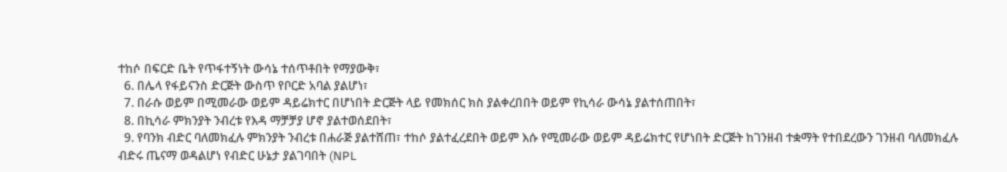ተከሶ በፍርድ ቤት የጥፋተኝነት ውሳኔ ተሰጥቶበት የማያውቅ፣
  6. በሌላ የፋይናንስ ድርጅት ውስጥ የቦርድ አባል ያልሆነ፣
  7. በራሱ ወይም በሚመራው ወይም ዳይሬክተር በሆነበት ድርጅት ላይ የመክሰር ክስ ያልቀረበበት ወይም የኪሳራ ውሳኔ ያልተሰጠበት፣
  8. በኪሳራ ምክንያት ንብረቱ የእዳ ማቻቻያ ሆኖ ያልተወሰደበት፣
  9. የባንክ ብድር ባለመክፈሉ ምክንያት ንብረቱ በሐራጅ ያልተሸጠ፣ ተከሶ ያልተፈረደበት ወይም እሱ የሚመራው ወይም ዳይሬክተር የሆነበት ድርጅት ከገንዘብ ተቋማት የተበደረውን ገንዘብ ባለመክፈሉ ብድሩ ጤናማ ወዳልሆነ የብድር ሁኔታ ያልገባበት (NPL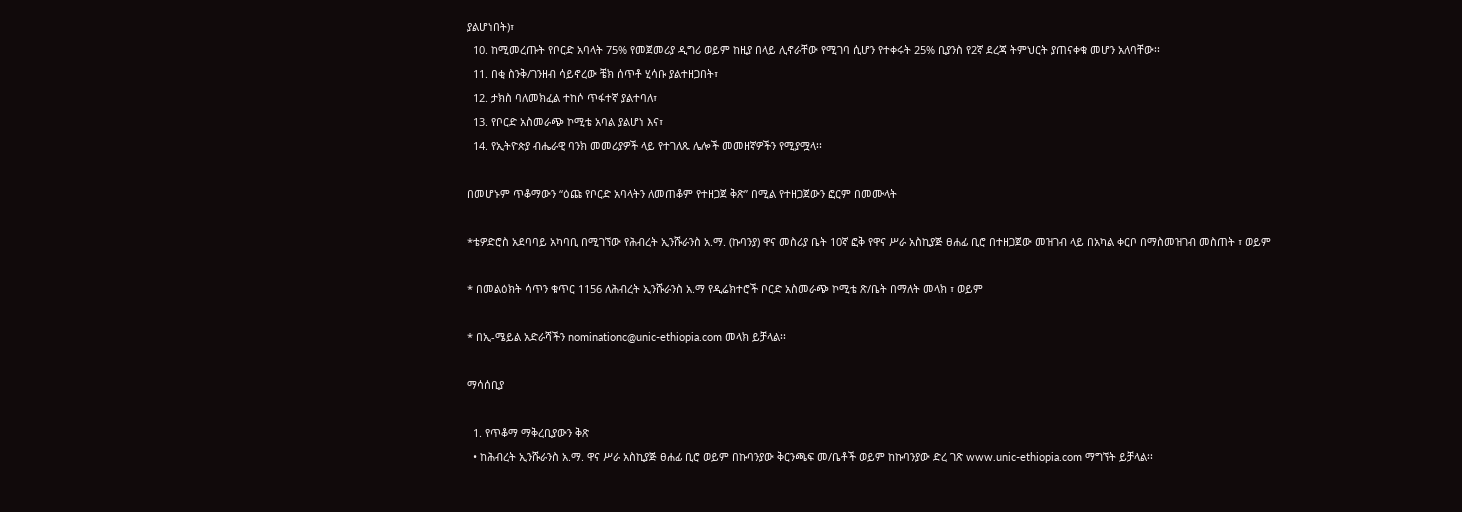ያልሆነበት)፣
  10. ከሚመረጡት የቦርድ አባላት 75% የመጀመሪያ ዲግሪ ወይም ከዚያ በላይ ሊኖራቸው የሚገባ ሲሆን የተቀሩት 25% ቢያንስ የ2ኛ ደረጃ ትምህርት ያጠናቀቁ መሆን አለባቸው፡፡
  11. በቂ ስንቅ/ገንዘብ ሳይኖረው ቼክ ሰጥቶ ሂሳቡ ያልተዘጋበት፣
  12. ታክስ ባለመክፈል ተከሶ ጥፋተኛ ያልተባለ፣
  13. የቦርድ አስመራጭ ኮሚቴ አባል ያልሆነ እና፣
  14. የኢትዮጵያ ብሔራዊ ባንክ መመሪያዎች ላይ የተገለጹ ሌሎች መመዘኛዎችን የሚያሟላ፡፡

በመሆኑም ጥቆማውን “ዕጩ የቦርድ አባላትን ለመጠቆም የተዘጋጀ ቅጽ” በሚል የተዘጋጀውን ፎርም በመሙላት

*ቴዎድሮስ አደባባይ አካባቢ በሚገኘው የሕብረት ኢንሹራንስ አ.ማ. (ኩባንያ) ዋና መስሪያ ቤት 10ኛ ፎቅ የዋና ሥራ አስኪያጅ ፀሐፊ ቢሮ በተዘጋጀው መዝገብ ላይ በአካል ቀርቦ በማስመዝገብ መስጠት ፣ ወይም

* በመልዕክት ሳጥን ቁጥር 1156 ለሕብረት ኢንሹራንስ አ.ማ የዲሬክተሮች ቦርድ አስመራጭ ኮሚቴ ጽ/ቤት በማለት መላክ ፣ ወይም

* በኢ-ሜይል አድራሻችን nominationc@unic-ethiopia.com መላክ ይቻላል፡፡

ማሳሰቢያ

  1. የጥቆማ ማቅረቢያውን ቅጽ
  • ከሕብረት ኢንሹራንስ አ.ማ. ዋና ሥራ አስኪያጅ ፀሐፊ ቢሮ ወይም በኩባንያው ቅርንጫፍ መ/ቤቶች ወይም ከኩባንያው ድረ ገጽ www.unic-ethiopia.com ማግኘት ይቻላል፡፡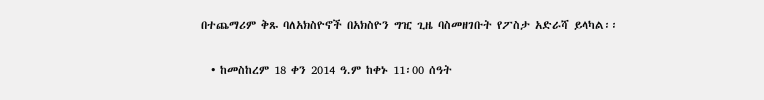በተጨማሪም ቅጹ ባለአክስዮኖች በአክስዮን ግዢ ጊዜ ባስመዘገቡት የፖስታ አድራሻ ይላካል፡፡

  • ከመስከረም 18 ቀን 2014 ዓ.ም ከቀኑ 11፡00 ሰዓት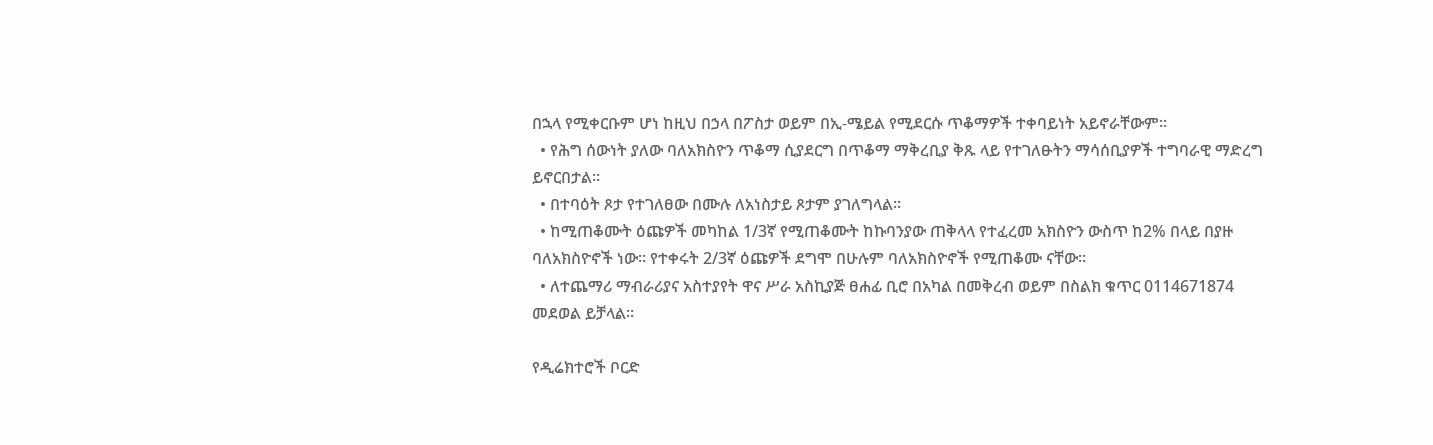በኋላ የሚቀርቡም ሆነ ከዚህ በኃላ በፖስታ ወይም በኢ-ሜይል የሚደርሱ ጥቆማዎች ተቀባይነት አይኖራቸውም፡፡
  • የሕግ ሰውነት ያለው ባለአክስዮን ጥቆማ ሲያደርግ በጥቆማ ማቅረቢያ ቅጹ ላይ የተገለፁትን ማሳሰቢያዎች ተግባራዊ ማድረግ ይኖርበታል፡፡
  • በተባዕት ጾታ የተገለፀው በሙሉ ለአነስታይ ጾታም ያገለግላል፡፡
  • ከሚጠቆሙት ዕጩዎች መካከል 1/3ኛ የሚጠቆሙት ከኩባንያው ጠቅላላ የተፈረመ አክስዮን ውስጥ ከ2% በላይ በያዙ ባለአክስዮኖች ነው፡፡ የተቀሩት 2/3ኛ ዕጩዎች ደግሞ በሁሉም ባለአክስዮኖች የሚጠቆሙ ናቸው፡፡
  • ለተጨማሪ ማብራሪያና አስተያየት ዋና ሥራ አስኪያጅ ፀሐፊ ቢሮ በአካል በመቅረብ ወይም በስልክ ቁጥር 0114671874 መደወል ይቻላል፡፡

የዲሬክተሮች ቦርድ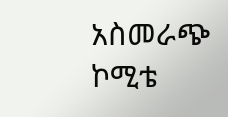አስመራጭ ኮሚቴ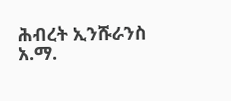ሕብረት ኢንሹራንስ አ.ማ.